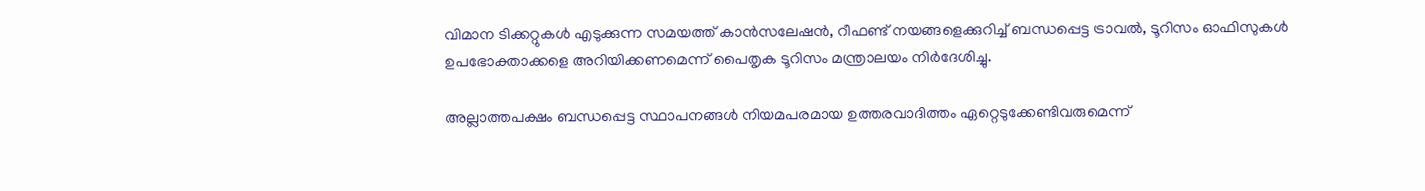വിമാന ടിക്കറ്റുകള്‍ എടുക്കുന്ന സമയത്ത് കാന്‍സലേഷന്‍, റീഫണ്ട് നയങ്ങളെക്കുറിച്ച്‌ ബന്ധപ്പെട്ട ട്രാവല്‍, ടൂറിസം ഓഫിസുകള്‍ ഉപഭോക്താക്കളെ അറിയിക്കണമെന്ന് പൈതൃക ടൂറിസം മന്ത്രാലയം നിര്‍ദേശിച്ചു.

അല്ലാത്തപക്ഷം ബന്ധപ്പെട്ട സ്ഥാപനങ്ങള്‍ നിയമപരമായ ഉത്തരവാദിത്തം ഏറ്റെടുക്കേണ്ടിവരുമെന്ന്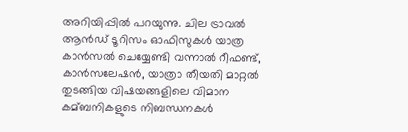അറിയിപ്പില്‍ പറയുന്നു. ചില ട്രാവല്‍ ആന്‍ഡ് ടൂറിസം ഓഫിസുകള്‍ യാത്ര കാന്‍സല്‍ ചെയ്യേണ്ടി വന്നാല്‍ റീഫണ്ട്, കാന്‍സലേഷന്‍, യാത്രാ തീയതി മാറ്റല്‍ തുടങ്ങിയ വിഷയങ്ങളിലെ വിമാന കമ്ബനികളുടെ നിബന്ധനകള്‍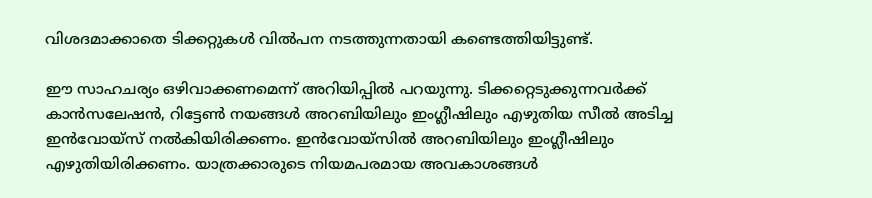വിശദമാക്കാതെ ടിക്കറ്റുകള്‍ വില്‍പന നടത്തുന്നതായി കണ്ടെത്തിയിട്ടുണ്ട്.

ഈ സാഹചര്യം ഒഴിവാക്കണമെന്ന് അറിയിപ്പില്‍ പറയുന്നു. ടിക്കറ്റെടുക്കുന്നവര്‍ക്ക് കാന്‍സലേഷന്‍, റിട്ടേണ്‍ നയങ്ങള്‍ അറബിയിലും ഇംഗ്ലീഷിലും എഴുതിയ സീല്‍ അടിച്ച ഇന്‍വോയ്സ് നല്‍കിയിരിക്കണം. ഇന്‍വോയ്സില്‍ അറബിയിലും ഇംഗ്ലീഷിലും എഴുതിയിരിക്കണം. യാത്രക്കാരുടെ നിയമപരമായ അവകാശങ്ങള്‍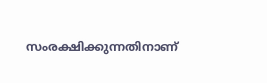സംരക്ഷിക്കുന്നതിനാണ്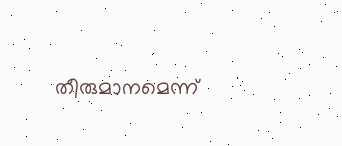തീരുമാനമെന്ന്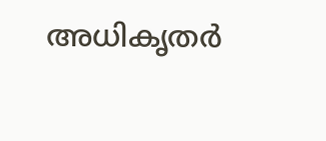അധികൃതര്‍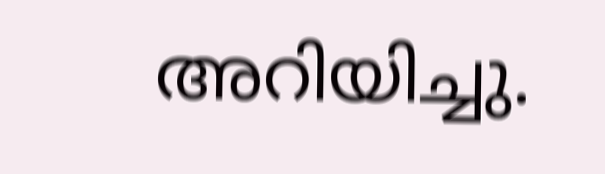അറിയിച്ചു.